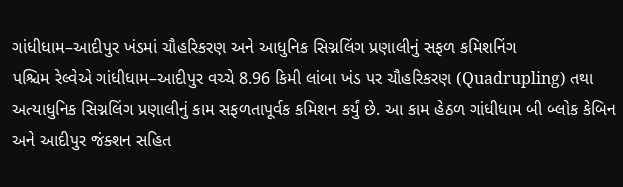ગાંધીધામ–આદીપુર ખંડમાં ચૌહરિકરણ અને આધુનિક સિગ્નલિંગ પ્રણાલીનું સફળ કમિશનિંગ
પશ્ચિમ રેલ્વેએ ગાંધીધામ–આદીપુર વચ્ચે 8.96 કિમી લાંબા ખંડ પર ચૌહરિકરણ (Quadrupling) તથા અત્યાધુનિક સિગ્નલિંગ પ્રણાલીનું કામ સફળતાપૂર્વક કમિશન કર્યું છે. આ કામ હેઠળ ગાંધીધામ બી બ્લોક કેબિન અને આદીપુર જંક્શન સહિત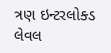ત્રણ ઇન્ટરલોક્ડ લેવલ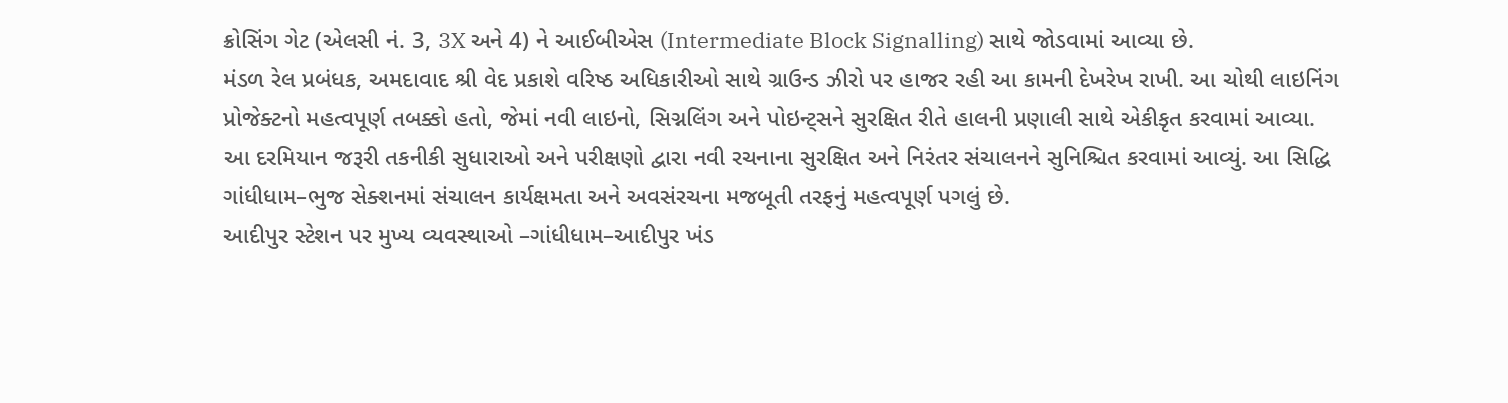ક્રોસિંગ ગેટ (એલસી નં. 3, 3X અને 4) ને આઈબીએસ (Intermediate Block Signalling) સાથે જોડવામાં આવ્યા છે.
મંડળ રેલ પ્રબંધક, અમદાવાદ શ્રી વેદ પ્રકાશે વરિષ્ઠ અધિકારીઓ સાથે ગ્રાઉન્ડ ઝીરો પર હાજર રહી આ કામની દેખરેખ રાખી. આ ચોથી લાઇનિંગ પ્રોજેક્ટનો મહત્વપૂર્ણ તબક્કો હતો, જેમાં નવી લાઇનો, સિગ્નલિંગ અને પોઇન્ટ્સને સુરક્ષિત રીતે હાલની પ્રણાલી સાથે એકીકૃત કરવામાં આવ્યા.
આ દરમિયાન જરૂરી તકનીકી સુધારાઓ અને પરીક્ષણો દ્વારા નવી રચનાના સુરક્ષિત અને નિરંતર સંચાલનને સુનિશ્ચિત કરવામાં આવ્યું. આ સિદ્ધિ ગાંધીધામ–ભુજ સેક્શનમાં સંચાલન કાર્યક્ષમતા અને અવસંરચના મજબૂતી તરફનું મહત્વપૂર્ણ પગલું છે.
આદીપુર સ્ટેશન પર મુખ્ય વ્યવસ્થાઓ –ગાંધીધામ–આદીપુર ખંડ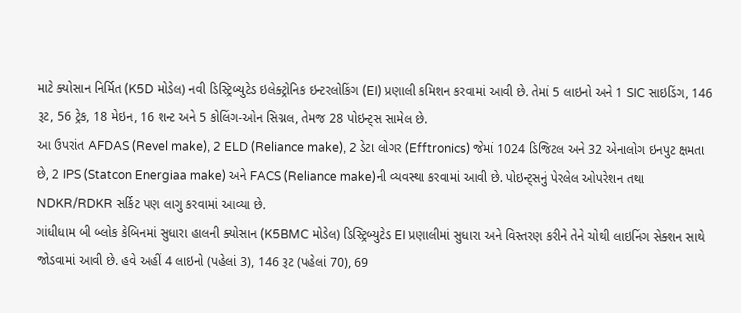માટે ક્યોસાન નિર્મિત (K5D મોડેલ) નવી ડિસ્ટ્રિબ્યુટેડ ઇલેક્ટ્રોનિક ઇન્ટરલોકિંગ (EI) પ્રણાલી કમિશન કરવામાં આવી છે. તેમાં 5 લાઇનો અને 1 SIC સાઇડિંગ, 146 રૂટ, 56 ટ્રેક, 18 મેઇન, 16 શન્ટ અને 5 કોલિંગ-ઓન સિગ્નલ, તેમજ 28 પોઇન્ટ્સ સામેલ છે.
આ ઉપરાંત AFDAS (Revel make), 2 ELD (Reliance make), 2 ડેટા લોગર (Efftronics) જેમાં 1024 ડિજિટલ અને 32 એનાલોગ ઇનપુટ ક્ષમતા છે, 2 IPS (Statcon Energiaa make) અને FACS (Reliance make)ની વ્યવસ્થા કરવામાં આવી છે. પોઇન્ટ્સનું પેરલેલ ઓપરેશન તથા NDKR/RDKR સર્કિટ પણ લાગુ કરવામાં આવ્યા છે.
ગાંધીધામ બી બ્લોક કેબિનમાં સુધારા હાલની ક્યોસાન (K5BMC મોડેલ) ડિસ્ટ્રિબ્યુટેડ EI પ્રણાલીમાં સુધારા અને વિસ્તરણ કરીને તેને ચોથી લાઇનિંગ સેક્શન સાથે જોડવામાં આવી છે. હવે અહીં 4 લાઇનો (પહેલાં 3), 146 રૂટ (પહેલાં 70), 69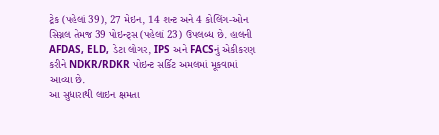ટ્રેક (પહેલાં 39), 27 મેઇન, 14 શન્ટ અને 4 કોલિંગ-ઓન સિગ્નલ તેમજ 39 પોઇન્ટ્સ (પહેલાં 23) ઉપલબ્ધ છે. હાલની AFDAS, ELD, ડેટા લોગર, IPS અને FACSનું એકીકરણ કરીને NDKR/RDKR પોઇન્ટ સર્કિટ અમલમાં મૂકવામાં આવ્યા છે.
આ સુધારાથી લાઇન ક્ષમતા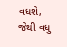વધશે, જેથી વધુ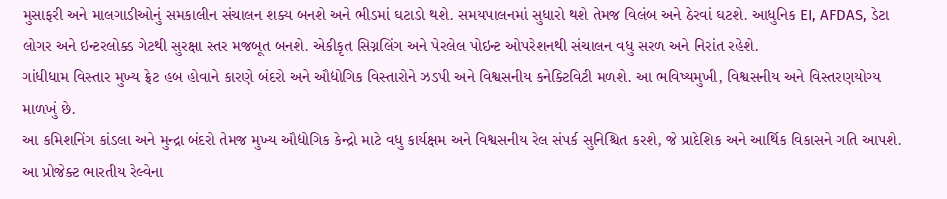મુસાફરી અને માલગાડીઓનું સમકાલીન સંચાલન શક્ય બનશે અને ભીડમાં ઘટાડો થશે. સમયપાલનમાં સુધારો થશે તેમજ વિલંબ અને ઠેરવાં ઘટશે. આધુનિક EI, AFDAS, ડેટા લોગર અને ઇન્ટરલોક્ડ ગેટથી સુરક્ષા સ્તર મજબૂત બનશે. એકીકૃત સિગ્નલિંગ અને પેરલેલ પોઇન્ટ ઓપરેશનથી સંચાલન વધુ સરળ અને નિરાંત રહેશે.
ગાંધીધામ વિસ્તાર મુખ્ય ફ્રેટ હબ હોવાને કારણે બંદરો અને ઔદ્યોગિક વિસ્તારોને ઝડપી અને વિશ્વસનીય કનેક્ટિવિટી મળશે. આ ભવિષ્યમુખી, વિશ્વસનીય અને વિસ્તરણયોગ્ય માળખું છે.
આ કમિશનિંગ કાંડલા અને મુન્દ્રા બંદરો તેમજ મુખ્ય ઔદ્યોગિક કેન્દ્રો માટે વધુ કાર્યક્ષમ અને વિશ્વસનીય રેલ સંપર્ક સુનિશ્ચિત કરશે, જે પ્રાદેશિક અને આર્થિક વિકાસને ગતિ આપશે. આ પ્રોજેક્ટ ભારતીય રેલ્વેના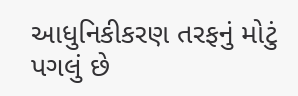આધુનિકીકરણ તરફનું મોટું પગલું છે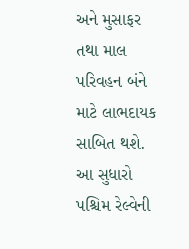અને મુસાફર તથા માલ પરિવહન બંને માટે લાભદાયક સાબિત થશે.
આ સુધારો પશ્ચિમ રેલ્વેની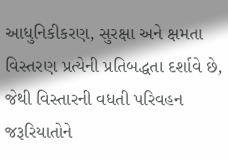આધુનિકીકરણ, સુરક્ષા અને ક્ષમતા વિસ્તરણ પ્રત્યેની પ્રતિબદ્ધતા દર્શાવે છે, જેથી વિસ્તારની વધતી પરિવહન જરૂરિયાતોને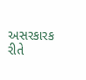અસરકારક રીતે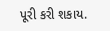પૂરી કરી શકાય.